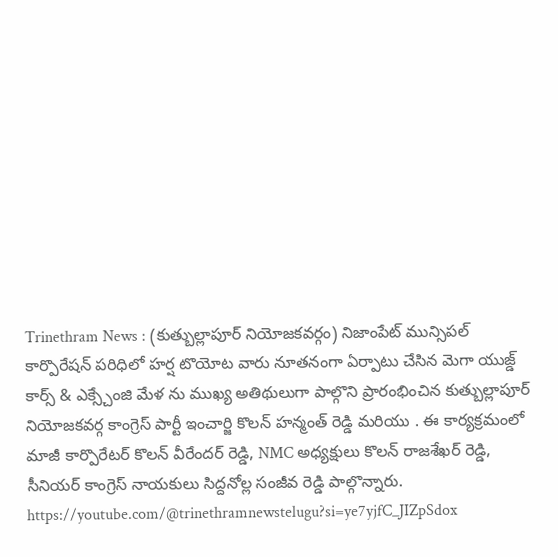Trinethram News : (కుత్బుల్లాపూర్ నియోజకవర్గం) నిజాంపేట్ మున్సిపల్ కార్పొరేషన్ పరిధిలో హర్ష టొయోట వారు నూతనంగా ఏర్పాటు చేసిన మెగా యుజ్డ్ కార్స్ & ఎక్స్చేంజి మేళ ను ముఖ్య అతిథులుగా పాల్గొని ప్రారంభించిన కుత్బుల్లాపూర్ నియోజకవర్గ కాంగ్రెస్ పార్టీ ఇంచార్జి కొలన్ హన్మంత్ రెడ్డి మరియు . ఈ కార్యక్రమంలో మాజీ కార్పొరేటర్ కొలన్ వీరేందర్ రెడ్డి, NMC అధ్యక్షులు కొలన్ రాజశేఖర్ రెడ్డి, సీనియర్ కాంగ్రెస్ నాయకులు సిద్దనోల్ల సంజీవ రెడ్డి పాల్గొన్నారు.
https://youtube.com/@trinethramnewstelugu?si=ye7yjfC_JIZpSdox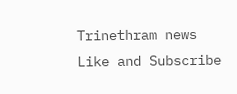Trinethram news
Like and Subscribe